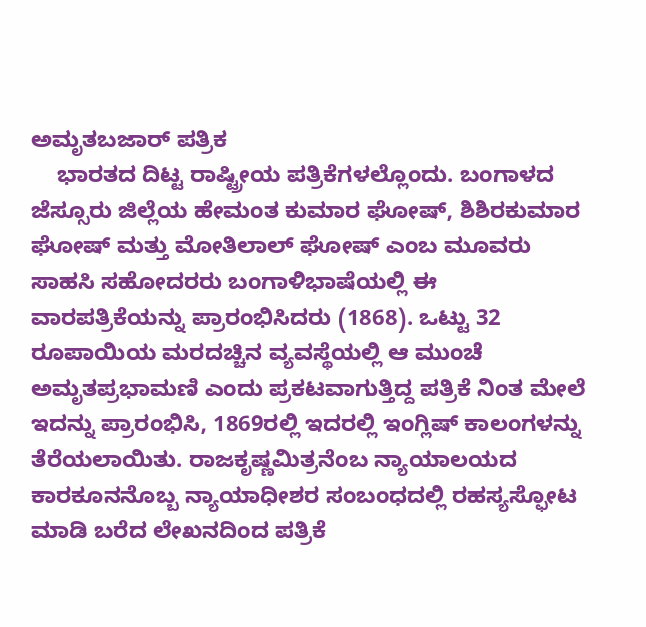ಅಮೃತಬಜಾರ್ ಪತ್ರಿಕ
    ಭಾರತದ ದಿಟ್ಟ ರಾಷ್ಟ್ರೀಯ ಪತ್ರಿಕೆಗಳಲ್ಲೊಂದು. ಬಂಗಾಳದ ಜೆಸ್ಸೂರು ಜಿಲ್ಲೆಯ ಹೇಮಂತ ಕುಮಾರ ಘೋಷ್, ಶಿಶಿರಕುಮಾರ ಘೋಷ್ ಮತ್ತು ಮೋತಿಲಾಲ್ ಘೋಷ್ ಎಂಬ ಮೂವರು ಸಾಹಸಿ ಸಹೋದರರು ಬಂಗಾಳಿಭಾಷೆಯಲ್ಲಿ ಈ ವಾರಪತ್ರಿಕೆಯನ್ನು ಪ್ರಾರಂಭಿಸಿದರು (1868). ಒಟ್ಟು 32 ರೂಪಾಯಿಯ ಮರದಚ್ಚಿನ ವ್ಯವಸ್ಥೆಯಲ್ಲಿ ಆ ಮುಂಚೆ ಅಮೃತಪ್ರಭಾಮಣಿ ಎಂದು ಪ್ರಕಟವಾಗುತ್ತಿದ್ದ ಪತ್ರಿಕೆ ನಿಂತ ಮೇಲೆ ಇದನ್ನು ಪ್ರಾರಂಭಿಸಿ, 1869ರಲ್ಲಿ ಇದರಲ್ಲಿ ಇಂಗ್ಲಿಷ್ ಕಾಲಂಗಳನ್ನು ತೆರೆಯಲಾಯಿತು. ರಾಜಕೃಷ್ಣಮಿತ್ರನೆಂಬ ನ್ಯಾಯಾಲಯದ ಕಾರಕೂನನೊಬ್ಬ ನ್ಯಾಯಾಧೀಶರ ಸಂಬಂಧದಲ್ಲಿ ರಹಸ್ಯಸ್ಫೋಟ ಮಾಡಿ ಬರೆದ ಲೇಖನದಿಂದ ಪತ್ರಿಕೆ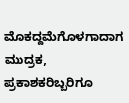ಮೊಕದ್ದಮೆಗೊಳಗಾದಾಗ ಮುದ್ರಕ, ಪ್ರಕಾಶಕರಿಬ್ಬರಿಗೂ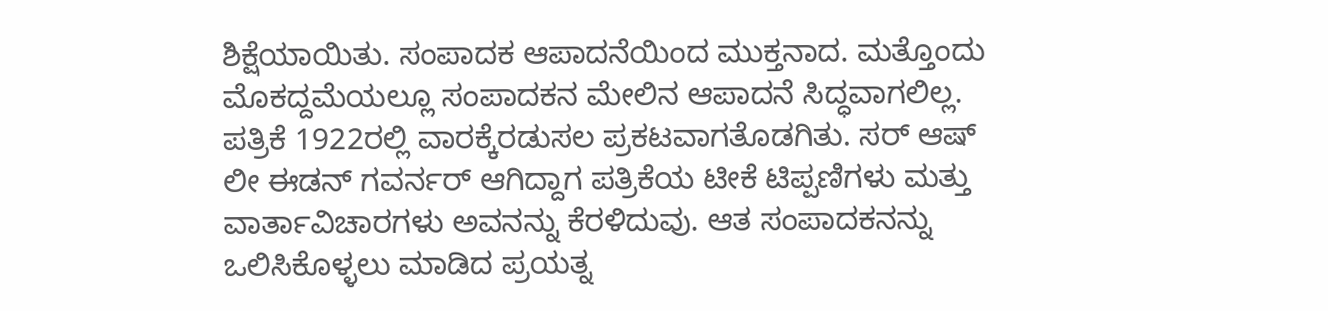ಶಿಕ್ಷೆಯಾಯಿತು. ಸಂಪಾದಕ ಆಪಾದನೆಯಿಂದ ಮುಕ್ತನಾದ. ಮತ್ತೊಂದು ಮೊಕದ್ದಮೆಯಲ್ಲೂ ಸಂಪಾದಕನ ಮೇಲಿನ ಆಪಾದನೆ ಸಿದ್ಧವಾಗಲಿಲ್ಲ. ಪತ್ರಿಕೆ 1922ರಲ್ಲಿ ವಾರಕ್ಕೆರಡುಸಲ ಪ್ರಕಟವಾಗತೊಡಗಿತು. ಸರ್ ಆಷ್ ಲೀ ಈಡನ್ ಗವರ್ನರ್ ಆಗಿದ್ದಾಗ ಪತ್ರಿಕೆಯ ಟೀಕೆ ಟಿಪ್ಪಣಿಗಳು ಮತ್ತು ವಾರ್ತಾವಿಚಾರಗಳು ಅವನನ್ನು ಕೆರಳಿದುವು. ಆತ ಸಂಪಾದಕನನ್ನು ಒಲಿಸಿಕೊಳ್ಳಲು ಮಾಡಿದ ಪ್ರಯತ್ನ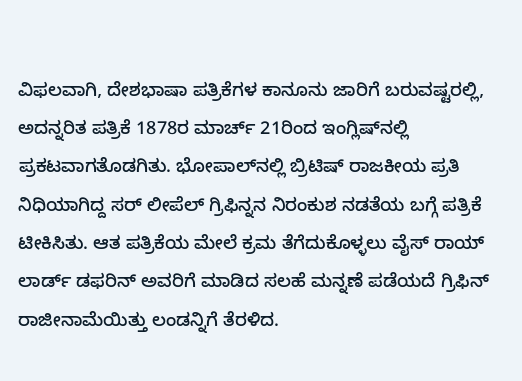ವಿಫಲವಾಗಿ, ದೇಶಭಾಷಾ ಪತ್ರಿಕೆಗಳ ಕಾನೂನು ಜಾರಿಗೆ ಬರುವಷ್ಟರಲ್ಲಿ, ಅದನ್ನರಿತ ಪತ್ರಿಕೆ 1878ರ ಮಾರ್ಚ್ 21ರಿಂದ ಇಂಗ್ಲಿಷ್‍ನಲ್ಲಿ ಪ್ರಕಟವಾಗತೊಡಗಿತು. ಭೋಪಾಲ್‍ನಲ್ಲಿ ಬ್ರಿಟಿಷ್ ರಾಜಕೀಯ ಪ್ರತಿ ನಿಧಿಯಾಗಿದ್ದ ಸರ್ ಲೀಪೆಲ್ ಗ್ರಿಫಿನ್ನನ ನಿರಂಕುಶ ನಡತೆಯ ಬಗ್ಗೆ ಪತ್ರಿಕೆ ಟೀಕಿಸಿತು. ಆತ ಪತ್ರಿಕೆಯ ಮೇಲೆ ಕ್ರಮ ತೆಗೆದುಕೊಳ್ಳಲು ವೈಸ್ ರಾಯ್ ಲಾರ್ಡ್ ಡಫರಿನ್ ಅವರಿಗೆ ಮಾಡಿದ ಸಲಹೆ ಮನ್ನಣೆ ಪಡೆಯದೆ ಗ್ರಿಫಿನ್ ರಾಜೀನಾಮೆಯಿತ್ತು ಲಂಡನ್ನಿಗೆ ತೆರಳಿದ.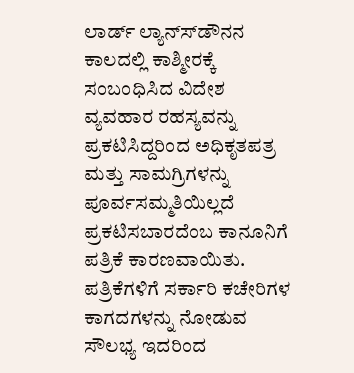ಲಾರ್ಡ್ ಲ್ಯಾನ್ಸ್‍ಡೌನನ ಕಾಲದಲ್ಲಿ ಕಾಶ್ಮೀರಕ್ಕೆ ಸಂಬಂಧಿಸಿದ ವಿದೇಶ ವ್ಯವಹಾರ ರಹಸ್ಯವನ್ನು ಪ್ರಕಟಿಸಿದ್ದರಿಂದ ಅಧಿಕೃತಪತ್ರ ಮತ್ತು ಸಾಮಗ್ರಿಗಳನ್ನು ಪೂರ್ವಸಮ್ಮತಿಯಿಲ್ಲದೆ ಪ್ರಕಟಿಸಬಾರದೆಂಬ ಕಾನೂನಿಗೆ ಪತ್ರಿಕೆ ಕಾರಣವಾಯಿತು. ಪತ್ರಿಕೆಗಳಿಗೆ ಸರ್ಕಾರಿ ಕಚೇರಿಗಳ ಕಾಗದಗಳನ್ನು ನೋಡುವ ಸೌಲಭ್ಯ ಇದರಿಂದ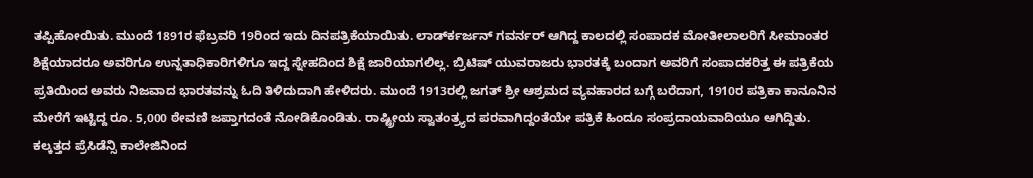ತಪ್ಪಿಹೋಯಿತು. ಮುಂದೆ 1891ರ ಫೆಬ್ರವರಿ 19ರಿಂದ ಇದು ದಿನಪತ್ರಿಕೆಯಾಯಿತು. ಲಾರ್ಡ್‍ಕರ್ಜನ್ ಗವರ್ನರ್ ಆಗಿದ್ದ ಕಾಲದಲ್ಲಿ ಸಂಪಾದಕ ಮೋತೀಲಾಲರಿಗೆ ಸೀಮಾಂತರ ಶಿಕ್ಷೆಯಾದರೂ ಅವರಿಗೂ ಉನ್ನತಾಧಿಕಾರಿಗಳಿಗೂ ಇದ್ದ ಸ್ನೇಹದಿಂದ ಶಿಕ್ಷೆ ಜಾರಿಯಾಗಲಿಲ್ಲ. ಬ್ರಿಟಿಷ್ ಯುವರಾಜರು ಭಾರತಕ್ಕೆ ಬಂದಾಗ ಅವರಿಗೆ ಸಂಪಾದಕರಿತ್ತ ಈ ಪತ್ರಿಕೆಯ ಪ್ರತಿಯಿಂದ ಅವರು ನಿಜವಾದ ಭಾರತವನ್ನು ಓದಿ ತಿಳಿದುದಾಗಿ ಹೇಳಿದರು. ಮುಂದೆ 1913ರಲ್ಲಿ ಜಗತ್ ಶ್ರೀ ಆಶ್ರಮದ ವ್ಯವಹಾರದ ಬಗ್ಗೆ ಬರೆದಾಗ, 1910ರ ಪತ್ರಿಕಾ ಕಾನೂನಿನ ಮೇರೆಗೆ ಇಟ್ಟಿದ್ದ ರೂ. 5,000 ಠೇವಣಿ ಜಪ್ತಾಗದಂತೆ ನೋಡಿಕೊಂಡಿತು. ರಾಷ್ಟ್ರೀಯ ಸ್ವಾತಂತ್ರ್ಯದ ಪರವಾಗಿದ್ದಂತೆಯೇ ಪತ್ರಿಕೆ ಹಿಂದೂ ಸಂಪ್ರದಾಯವಾದಿಯೂ ಆಗಿದ್ದಿತು. ಕಲ್ಕತ್ತದ ಪ್ರೆಸಿಡೆನ್ಸಿ ಕಾಲೇಜಿನಿಂದ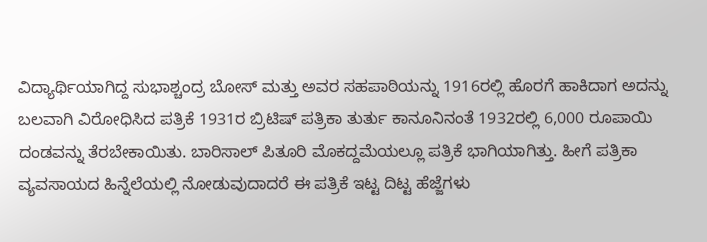ವಿದ್ಯಾರ್ಥಿಯಾಗಿದ್ದ ಸುಭಾಶ್ಚಂದ್ರ ಬೋಸ್ ಮತ್ತು ಅವರ ಸಹಪಾಠಿಯನ್ನು 1916ರಲ್ಲಿ ಹೊರಗೆ ಹಾಕಿದಾಗ ಅದನ್ನು ಬಲವಾಗಿ ವಿರೋಧಿಸಿದ ಪತ್ರಿಕೆ 1931ರ ಬ್ರಿಟಿಷ್ ಪತ್ರಿಕಾ ತುರ್ತು ಕಾನೂನಿನಂತೆ 1932ರಲ್ಲಿ 6,000 ರೂಪಾಯಿ ದಂಡವನ್ನು ತೆರಬೇಕಾಯಿತು. ಬಾರಿಸಾಲ್ ಪಿತೂರಿ ಮೊಕದ್ದಮೆಯಲ್ಲೂ ಪತ್ರಿಕೆ ಭಾಗಿಯಾಗಿತ್ತು. ಹೀಗೆ ಪತ್ರಿಕಾ ವ್ಯವಸಾಯದ ಹಿನ್ನೆಲೆಯಲ್ಲಿ ನೋಡುವುದಾದರೆ ಈ ಪತ್ರಿಕೆ ಇಟ್ಟ ದಿಟ್ಟ ಹೆಜ್ಜೆಗಳು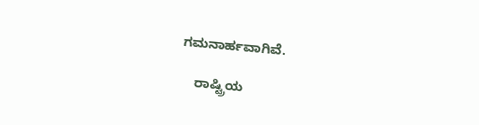ಗಮನಾರ್ಹವಾಗಿವೆ.

    ರಾಷ್ಟ್ರಿಯ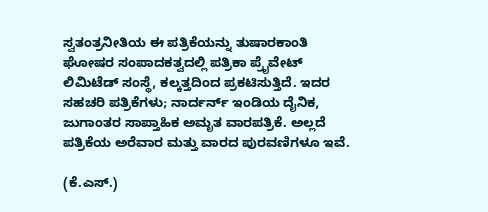ಸ್ವತಂತ್ರನೀತಿಯ ಈ ಪತ್ರಿಕೆಯನ್ನು ತುಷಾರಕಾಂತಿ ಘೋಷರ ಸಂಪಾದಕತ್ವದಲ್ಲಿ ಪತ್ರಿಕಾ ಪ್ರೈವೇಟ್ ಲಿಮಿಟೆಡ್ ಸಂಸ್ಥೆ, ಕಲ್ಕತ್ತದಿಂದ ಪ್ರಕಟಿಸುತ್ತಿದೆ. ಇದರ ಸಹಚರಿ ಪತ್ರಿಕೆಗಳು; ನಾರ್ದರ್ನ್ ಇಂಡಿಯ ದೈನಿಕ, ಜುಗಾಂತರ ಸಾಪ್ತಾಹಿಕ ಅಮೃತ ವಾರಪತ್ರಿಕೆ. ಅಲ್ಲದೆ ಪತ್ರಿಕೆಯ ಅರೆವಾರ ಮತ್ತು ವಾರದ ಪುರವಣಿಗಳೂ ಇವೆ.

(ಕೆ.ಎಸ್.)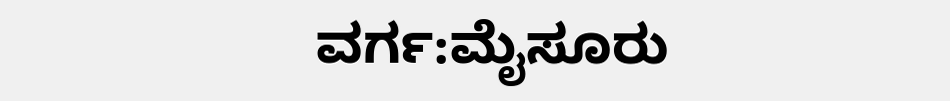ವರ್ಗ:ಮೈಸೂರು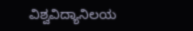ವಿಶ್ವವಿದ್ಯಾನಿಲಯ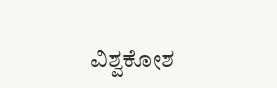ವಿಶ್ವಕೋಶ